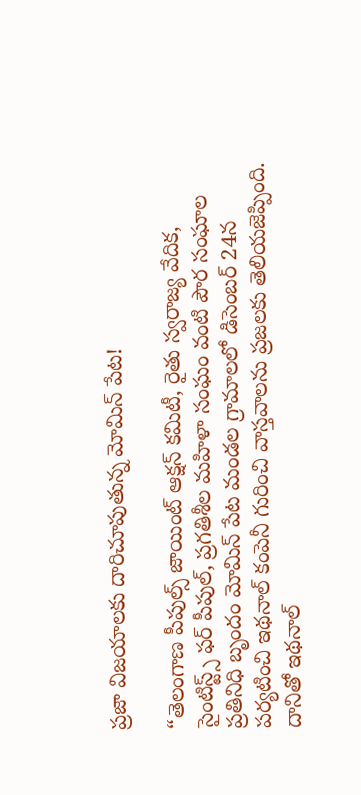ప్రజా విజయాలకు దారిచూపుతున్న మోమిన్ పేట!

“తెలంగాణ పీపుల్స్ జాయింట్ ఆక్షన్ కమిటీ, రైతు స్వరాజ్య వేదిక, సైంటిస్ట్స్ ఫర్ పీపుల్, ప్రగతిశీల మహిళా సంఘం వంటి పౌర సంఘాల ప్రతినిధి బృందం మోమిన్ పేట మండల గ్రామాలలో డిసెంబర్ 24న పర్యటించి ఇథనాల్ కంపెనీ గురించి వాస్తవాలను ప్రజలకు తెలియజెప్పింది. దానితో ఇథనాల్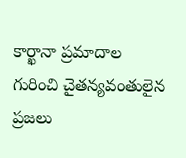కార్ఖానా ప్రమాదాల గురించి చైతన్యవంతులైన ప్రజలు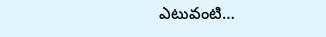ఎటువంటి…